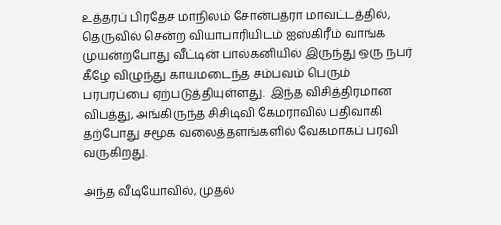உத்தரப் பிரதேச மாநிலம் சோன்பத்ரா மாவட்டத்தில், தெருவில் சென்ற வியாபாரியிடம் ஐஸ்கிரீம் வாங்க முயன்றபோது வீட்டின் பால்கனியில் இருந்து ஒரு நபர் கீழே விழுந்து காயமடைந்த சம்பவம் பெரும் பரபரப்பை ஏற்படுத்தியுள்ளது.  இந்த விசித்திரமான விபத்து, அங்கிருந்த சிசிடிவி கேமராவில் பதிவாகி தற்போது சமூக வலைத்தளங்களில் வேகமாகப் பரவி வருகிறது.

அந்த வீடியோவில், முதல்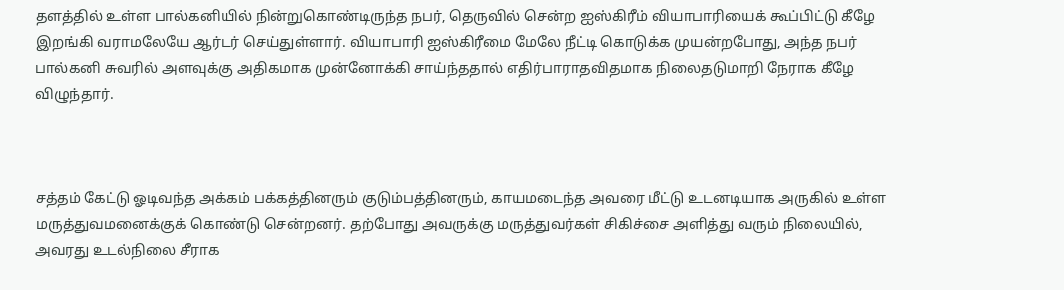தளத்தில் உள்ள பால்கனியில் நின்றுகொண்டிருந்த நபர், தெருவில் சென்ற ஐஸ்கிரீம் வியாபாரியைக் கூப்பிட்டு கீழே இறங்கி வராமலேயே ஆர்டர் செய்துள்ளார். வியாபாரி ஐஸ்கிரீமை மேலே நீட்டி கொடுக்க முயன்றபோது, அந்த நபர் பால்கனி சுவரில் அளவுக்கு அதிகமாக முன்னோக்கி சாய்ந்ததால் எதிர்பாராதவிதமாக நிலைதடுமாறி நேராக கீழே விழுந்தார்.



சத்தம் கேட்டு ஓடிவந்த அக்கம் பக்கத்தினரும் குடும்பத்தினரும், காயமடைந்த அவரை மீட்டு உடனடியாக அருகில் உள்ள மருத்துவமனைக்குக் கொண்டு சென்றனர். தற்போது அவருக்கு மருத்துவர்கள் சிகிச்சை அளித்து வரும் நிலையில், அவரது உடல்நிலை சீராக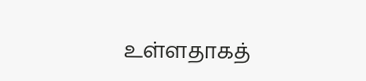உள்ளதாகத்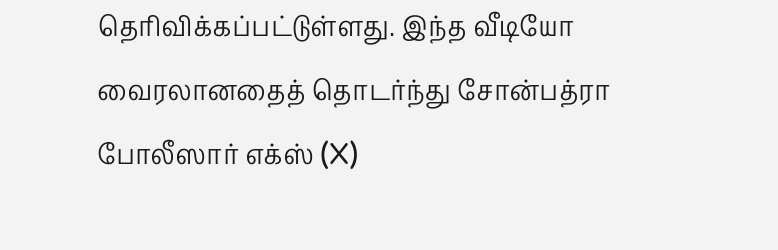தெரிவிக்கப்பட்டுள்ளது. இந்த வீடியோ வைரலானதைத் தொடர்ந்து சோன்பத்ரா போலீஸார் எக்ஸ் (X)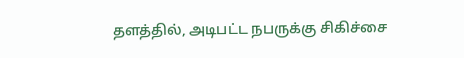தளத்தில், அடிபட்ட நபருக்கு சிகிச்சை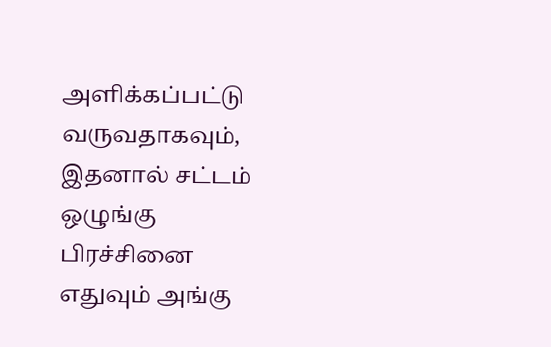அளிக்கப்பட்டு வருவதாகவும், இதனால் சட்டம் ஒழுங்கு பிரச்சினை எதுவும் அங்கு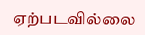ஏற்படவில்லை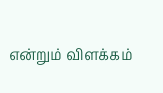என்றும் விளக்கம்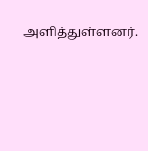அளித்துள்ளனர்.